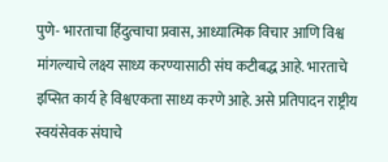पुणे- भारताचा हिंदुत्वाचा प्रवास, आध्यात्मिक विचार आणि विश्व मांगल्याचे लक्ष्य साध्य करण्यासाठी संघ कटीबद्ध आहे. भारताचे इप्सित कार्य हे विश्वएकता साध्य करणे आहे. असे प्रतिपादन राष्ट्रीय स्वयंसेवक संघाचे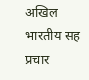अखिल भारतीय सह प्रचार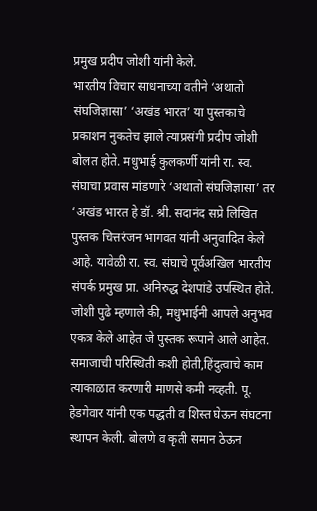प्रमुख प्रदीप जोशी यांनी केले.
भारतीय विचार साधनाच्या वतीने ‘अथातो संघजिज्ञासा’ ‘अखंड भारत’ या पुस्तकाचे प्रकाशन नुकतेच झाले त्याप्रसंगी प्रदीप जोशी बोलत होते. मधुभाई कुलकर्णी यांनी रा. स्व. संघाचा प्रवास मांडणारे ‘अथातो संघजिज्ञासा’ तर ‘अखंड भारत हे डॉ. श्री. सदानंद सप्रे लिखित पुस्तक चित्तरंजन भागवत यांनी अनुवादित केले आहे. यावेळी रा. स्व. संघाचे पूर्वअखिल भारतीय संपर्क प्रमुख प्रा. अनिरुद्ध देशपांडे उपस्थित होते.
जोशी पुढे म्हणाले की, मधुभाईनी आपले अनुभव एकत्र केले आहेत जे पुस्तक रूपाने आले आहेत. समाजाची परिस्थिती कशी होती,हिंदुत्वाचे काम त्याकाळात करणारी माणसे कमी नव्हती. पू. हेडगेवार यांनी एक पद्धती व शिस्त घेऊन संघटना स्थापन केली. बोलणे व कृती समान ठेऊन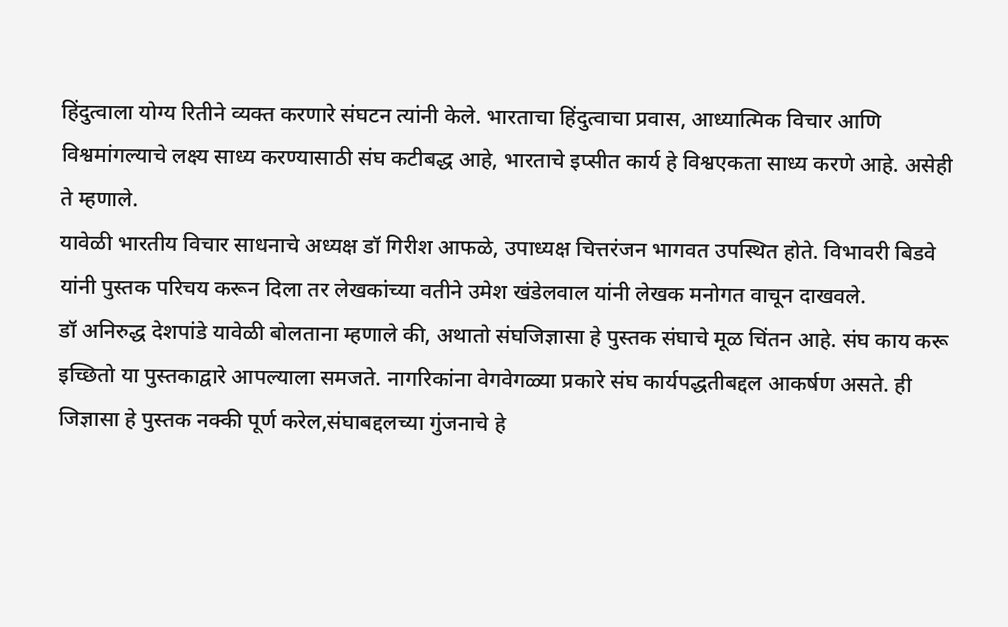हिंदुत्वाला योग्य रितीने व्यक्त करणारे संघटन त्यांनी केले. भारताचा हिंदुत्वाचा प्रवास, आध्यात्मिक विचार आणि विश्वमांगल्याचे लक्ष्य साध्य करण्यासाठी संघ कटीबद्ध आहे, भारताचे इप्सीत कार्य हे विश्वएकता साध्य करणे आहे. असेही ते म्हणाले.
यावेळी भारतीय विचार साधनाचे अध्यक्ष डॉ गिरीश आफळे, उपाध्यक्ष चित्तरंजन भागवत उपस्थित होते. विभावरी बिडवे यांनी पुस्तक परिचय करून दिला तर लेखकांच्या वतीने उमेश खंडेलवाल यांनी लेखक मनोगत वाचून दाखवले.
डॉ अनिरुद्ध देशपांडे यावेळी बोलताना म्हणाले की, अथातो संघजिज्ञासा हे पुस्तक संघाचे मूळ चिंतन आहे. संघ काय करू इच्छितो या पुस्तकाद्वारे आपल्याला समजते. नागरिकांना वेगवेगळ्या प्रकारे संघ कार्यपद्धतीबद्दल आकर्षण असते. ही जिज्ञासा हे पुस्तक नक्की पूर्ण करेल,संघाबद्दलच्या गुंजनाचे हे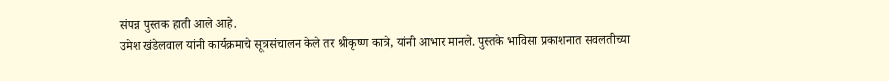संपन्न पुस्तक हाती आले आहे.
उमेश खंडेलवाल यांनी कार्यक्रमाचे सूत्रसंचालन केले तर श्रीकृष्ण कात्रे, यांनी आभार मानले. पुस्तके भाविसा प्रकाशनात सवलतीच्या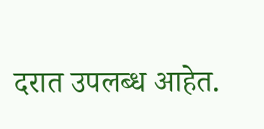दरात उपलब्ध आहेत.